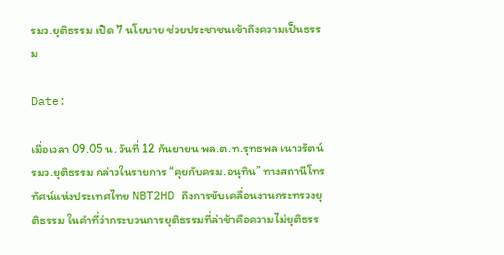รมว.ยุติธรรม เปิด 7 นโยบาย ช่วยประชาชนเข้าถึงความเป็นธรรม

Date:

เมื่อเวลา 09.05 น. วันที่ 12 กันยายน พล.ต.ท.รุทธพล เนาวรัตน์ รมว.ยุติธรรม กล่าวในรายการ “คุยกับครม.อนุทิน” ทางสถานีโทรทัศน์แห่งประเทศไทย NBT2HD ถึงการขับเคลื่อนงานกระทรวงยุติธรรม ในคำที่ว่ากระบวนการยุติธรรมที่ล่าช้าคือความไม่ยุติธรร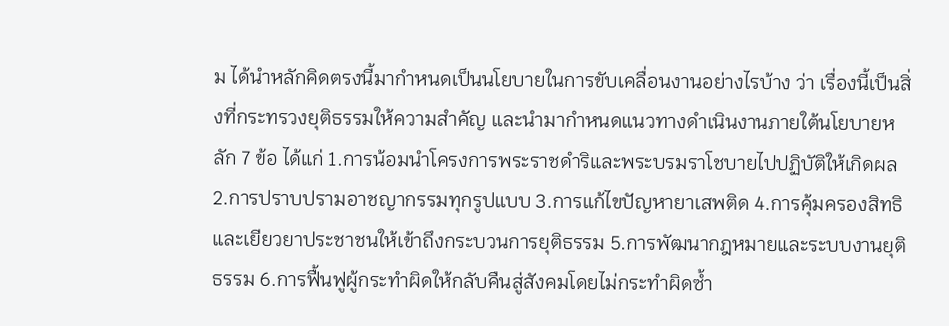ม ได้นำหลักคิดตรงนี้มากำหนดเป็นนโยบายในการขับเคลื่อนงานอย่างไรบ้าง ว่า เรื่องนี้เป็นสิ่งที่กระทรวงยุติธรรมให้ความสำคัญ และนำมากำหนดแนวทางดำเนินงานภายใต้นโยบายหลัก 7 ข้อ ได้แก่ 1.การน้อมนำโครงการพระราชดำริและพระบรมราโชบายไปปฏิบัติให้เกิดผล 2.การปราบปรามอาชญากรรมทุกรูปแบบ 3.การแก้ไขปัญหายาเสพติด 4.การคุ้มครองสิทธิและเยียวยาประชาชนให้เข้าถึงกระบวนการยุติธรรม 5.การพัฒนากฎหมายและระบบงานยุติธรรม 6.การฟื้นฟูผู้กระทำผิดให้กลับคืนสู่สังคมโดยไม่กระทำผิดซ้ำ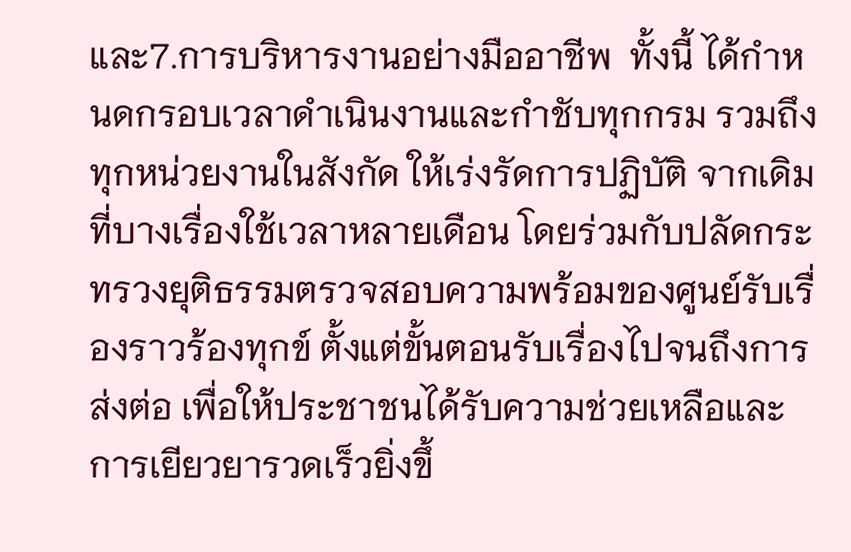และ7.การบริหารงานอย่างมืออาชีพ  ทั้งนี้ ได้กำหนดกรอบเวลาดำเนินงานและกำชับทุกกรม รวมถึงทุกหน่วยงานในสังกัด ให้เร่งรัดการปฏิบัติ จากเดิมที่บางเรื่องใช้เวลาหลายเดือน โดยร่วมกับปลัดกระทรวงยุติธรรมตรวจสอบความพร้อมของศูนย์รับเรื่องราวร้องทุกข์ ตั้งแต่ขั้นตอนรับเรื่องไปจนถึงการส่งต่อ เพื่อให้ประชาชนได้รับความช่วยเหลือและการเยียวยารวดเร็วยิ่งขึ้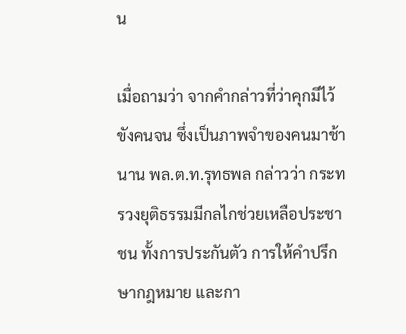น

เมื่อถามว่า จากคำกล่าวที่ว่าคุกมีไว้ขังคนจน ซึ่งเป็นภาพจำของคนมาช้านาน พล.ต.ท.รุทธพล กล่าวว่า กระทรวงยุติธรรมมีกลไกช่วยเหลือประชาชน ทั้งการประกันตัว การให้คำปรึกษากฎหมาย และกา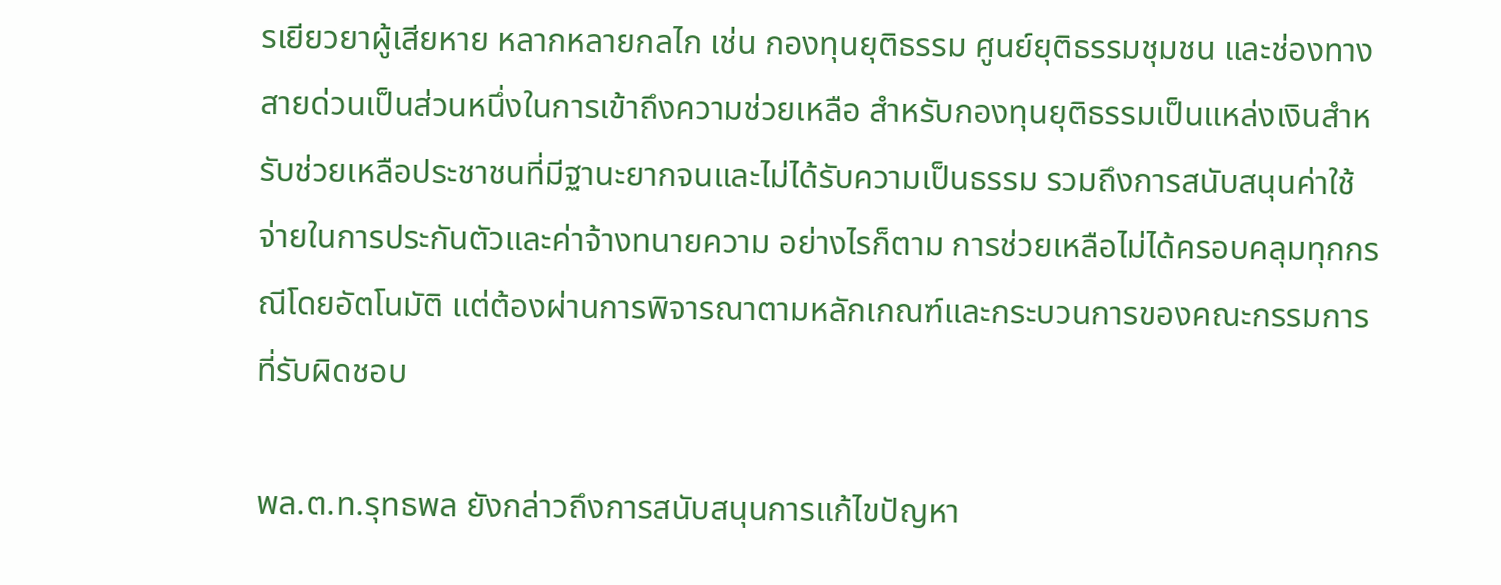รเยียวยาผู้เสียหาย หลากหลายกลไก เช่น กองทุนยุติธรรม ศูนย์ยุติธรรมชุมชน และช่องทางสายด่วนเป็นส่วนหนึ่งในการเข้าถึงความช่วยเหลือ สำหรับกองทุนยุติธรรมเป็นแหล่งเงินสำหรับช่วยเหลือประชาชนที่มีฐานะยากจนและไม่ได้รับความเป็นธรรม รวมถึงการสนับสนุนค่าใช้จ่ายในการประกันตัวและค่าจ้างทนายความ อย่างไรก็ตาม การช่วยเหลือไม่ได้ครอบคลุมทุกกรณีโดยอัตโนมัติ แต่ต้องผ่านการพิจารณาตามหลักเกณฑ์และกระบวนการของคณะกรรมการที่รับผิดชอบ

พล.ต.ท.รุทธพล ยังกล่าวถึงการสนับสนุนการแก้ไขปัญหา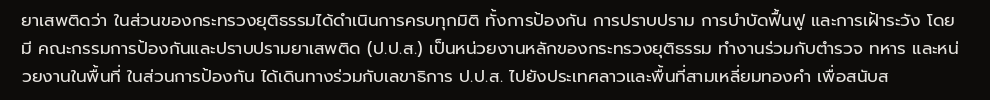ยาเสพติดว่า ในส่วนของกระทรวงยุติธรรมได้ดำเนินการครบทุกมิติ ทั้งการป้องกัน การปราบปราม การบำบัดฟื้นฟู และการเฝ้าระวัง โดยมี คณะกรรมการป้องกันและปราบปรามยาเสพติด (ป.ป.ส.) เป็นหน่วยงานหลักของกระทรวงยุติธรรม ทำงานร่วมกับตำรวจ ทหาร และหน่วยงานในพื้นที่ ในส่วนการป้องกัน ได้เดินทางร่วมกับเลขาธิการ ป.ป.ส. ไปยังประเทศลาวและพื้นที่สามเหลี่ยมทองคำ เพื่อสนับส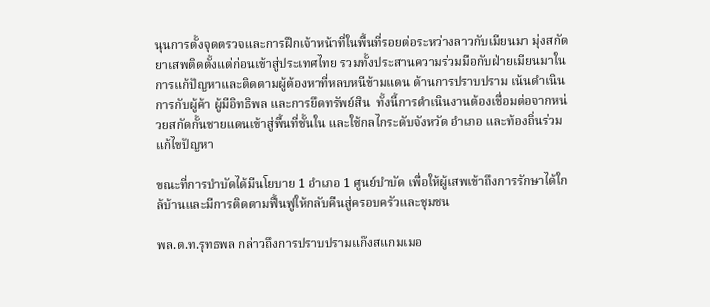นุนการตั้งจุดตรวจและการฝึกเจ้าหน้าที่ในพื้นที่รอยต่อระหว่างลาวกับเมียนมา มุ่งสกัดยาเสพติดตั้งแต่ก่อนเข้าสู่ประเทศไทย รวมทั้งประสานความร่วมมือกับฝ่ายเมียนมาในการแก้ปัญหาและติดตามผู้ต้องหาที่หลบหนีข้ามแดน ด้านการปราบปราม เน้นดำเนินการกับผู้ค้า ผู้มีอิทธิพล และการยึดทรัพย์สิน  ทั้งนี้การดำเนินงานต้องเชื่อมต่อจากหน่วยสกัดกั้นชายแดนเข้าสู่พื้นที่ชั้นใน และใช้กลไกระดับจังหวัด อำเภอ และท้องถิ่นร่วมแก้ไขปัญหา

ขณะที่การบำบัดได้มีนโยบาย 1 อำเภอ 1 ศูนย์บำบัด เพื่อให้ผู้เสพเข้าถึงการรักษาได้ใกล้บ้านและมีการติดตามฟื้นฟูให้กลับคืนสู่ครอบครัวและชุมชน

พล.ต.ท.รุทธพล กล่าวถึงการปราบปรามแก๊งสแกมเมอ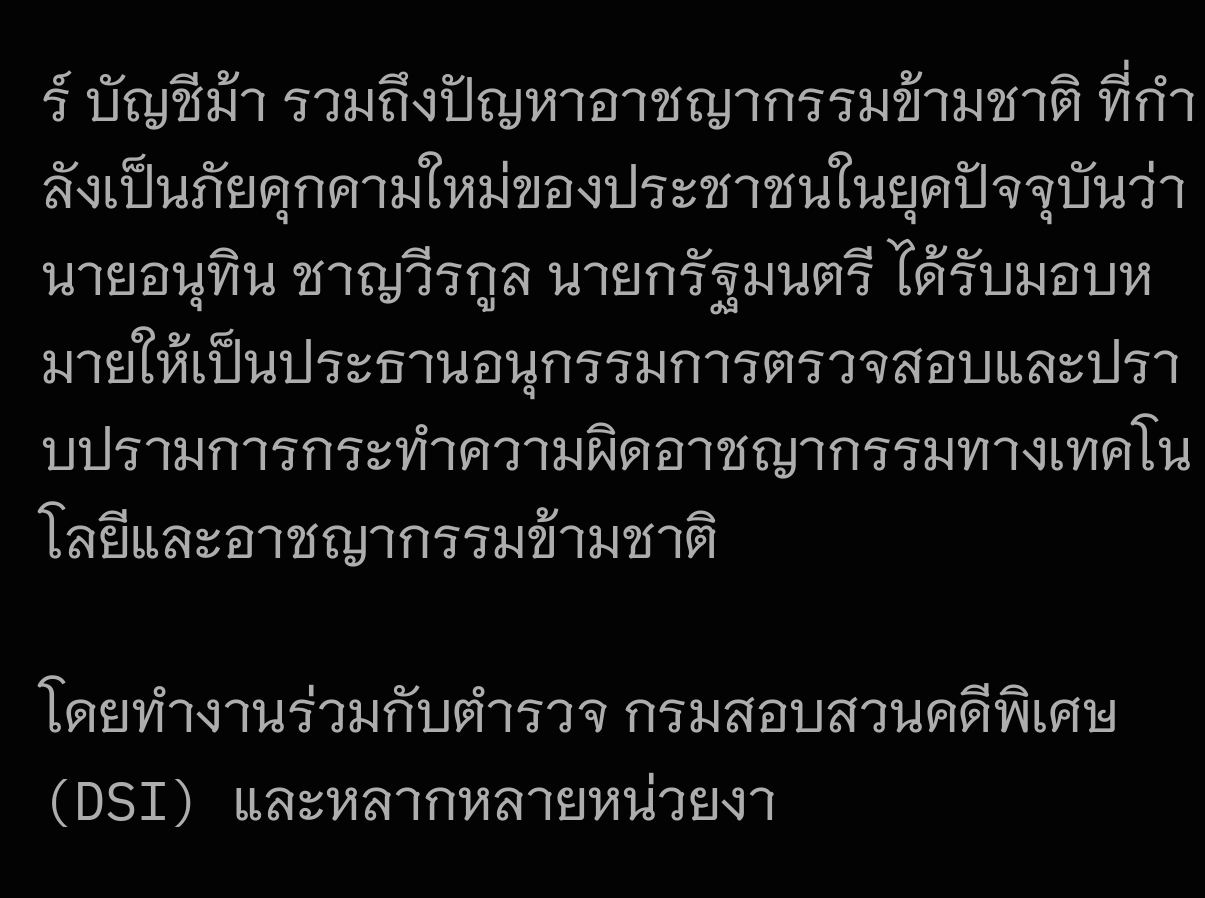ร์ บัญชีม้า รวมถึงปัญหาอาชญากรรมข้ามชาติ ที่กำลังเป็นภัยคุกคามใหม่ของประชาชนในยุคปัจจุบันว่า นายอนุทิน ชาญวีรกูล นายกรัฐมนตรี ได้รับมอบหมายให้เป็นประธานอนุกรรมการตรวจสอบและปราบปรามการกระทําความผิดอาชญากรรมทางเทคโนโลยีและอาชญากรรมข้ามชาติ

โดยทำงานร่วมกับตำรวจ กรมสอบสวนคดีพิเศษ (DSI) และหลากหลายหน่วยงา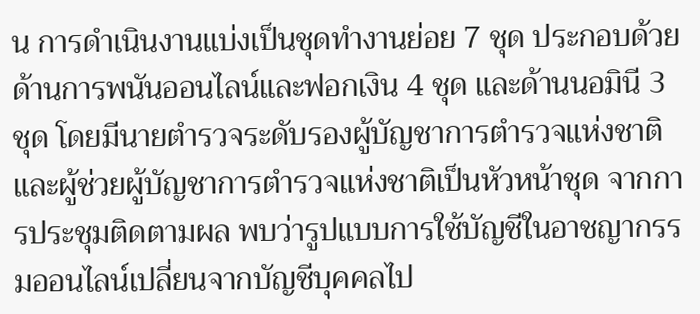น การดำเนินงานแบ่งเป็นชุดทำงานย่อย 7 ชุด ประกอบด้วย ด้านการพนันออนไลน์และฟอกเงิน 4 ชุด และด้านนอมินี 3 ชุด โดยมีนายตำรวจระดับรองผู้บัญชาการตำรวจแห่งชาติและผู้ช่วยผู้บัญชาการตำรวจแห่งชาติเป็นหัวหน้าชุด จากการประชุมติดตามผล พบว่ารูปแบบการใช้บัญชีในอาชญากรรมออนไลน์เปลี่ยนจากบัญชีบุคคลไป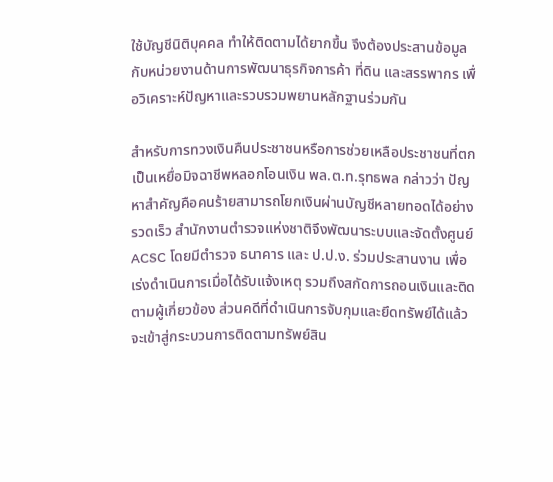ใช้บัญชีนิติบุคคล ทำให้ติดตามได้ยากขึ้น จึงต้องประสานข้อมูลกับหน่วยงานด้านการพัฒนาธุรกิจการค้า ที่ดิน และสรรพากร เพื่อวิเคราะห์ปัญหาและรวบรวมพยานหลักฐานร่วมกัน

สำหรับการทวงเงินคืนประชาชนหรือการช่วยเหลือประชาชนที่ตกเป็นเหยื่อมิจฉาชีพหลอกโอนเงิน พล.ต.ท.รุทธพล กล่าวว่า ปัญหาสำคัญคือคนร้ายสามารถโยกเงินผ่านบัญชีหลายทอดได้อย่างรวดเร็ว สำนักงานตำรวจแห่งชาติจึงพัฒนาระบบและจัดตั้งศูนย์ ACSC โดยมีตำรวจ ธนาคาร และ ป.ป.ง. ร่วมประสานงาน เพื่อเร่งดำเนินการเมื่อได้รับแจ้งเหตุ รวมถึงสกัดการถอนเงินและติดตามผู้เกี่ยวข้อง ส่วนคดีที่ดำเนินการจับกุมและยึดทรัพย์ได้แล้ว จะเข้าสู่กระบวนการติดตามทรัพย์สิน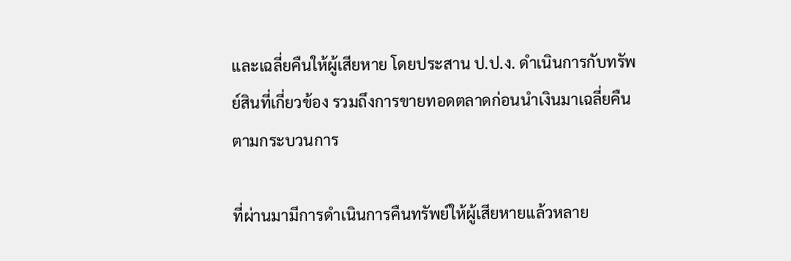และเฉลี่ยคืนให้ผู้เสียหาย โดยประสาน ป.ป.ง. ดำเนินการกับทรัพย์สินที่เกี่ยวข้อง รวมถึงการขายทอดตลาดก่อนนำเงินมาเฉลี่ยคืนตามกระบวนการ

ที่ผ่านมามีการดำเนินการคืนทรัพย์ให้ผู้เสียหายแล้วหลาย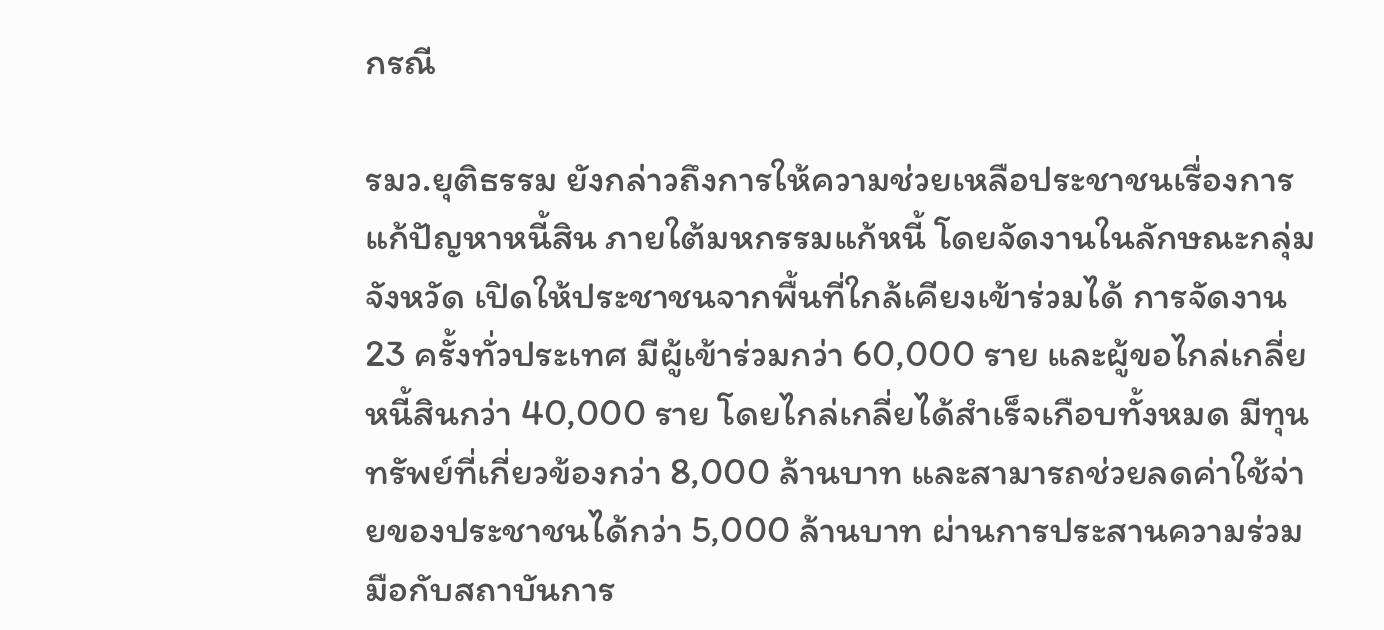กรณี

รมว.ยุติธรรม ยังกล่าวถึงการให้ความช่วยเหลือประชาชนเรื่องการแก้ปัญหาหนี้สิน ภายใต้มหกรรมแก้หนี้ โดยจัดงานในลักษณะกลุ่มจังหวัด เปิดให้ประชาชนจากพื้นที่ใกล้เคียงเข้าร่วมได้ การจัดงาน 23 ครั้งทั่วประเทศ มีผู้เข้าร่วมกว่า 60,000 ราย และผู้ขอไกล่เกลี่ยหนี้สินกว่า 40,000 ราย โดยไกล่เกลี่ยได้สำเร็จเกือบทั้งหมด มีทุนทรัพย์ที่เกี่ยวข้องกว่า 8,000 ล้านบาท และสามารถช่วยลดค่าใช้จ่ายของประชาชนได้กว่า 5,000 ล้านบาท ผ่านการประสานความร่วมมือกับสถาบันการ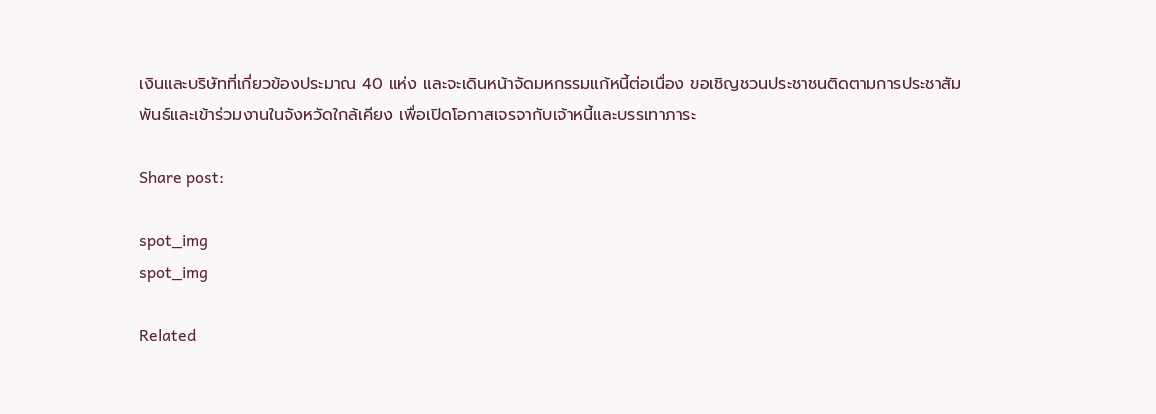เงินและบริษัทที่เกี่ยวข้องประมาณ 40 แห่ง และจะเดินหน้าจัดมหกรรมแก้หนี้ต่อเนื่อง ขอเชิญชวนประชาชนติดตามการประชาสัมพันธ์และเข้าร่วมงานในจังหวัดใกล้เคียง เพื่อเปิดโอกาสเจรจากับเจ้าหนี้และบรรเทาภาระ

Share post:

spot_img
spot_img

Related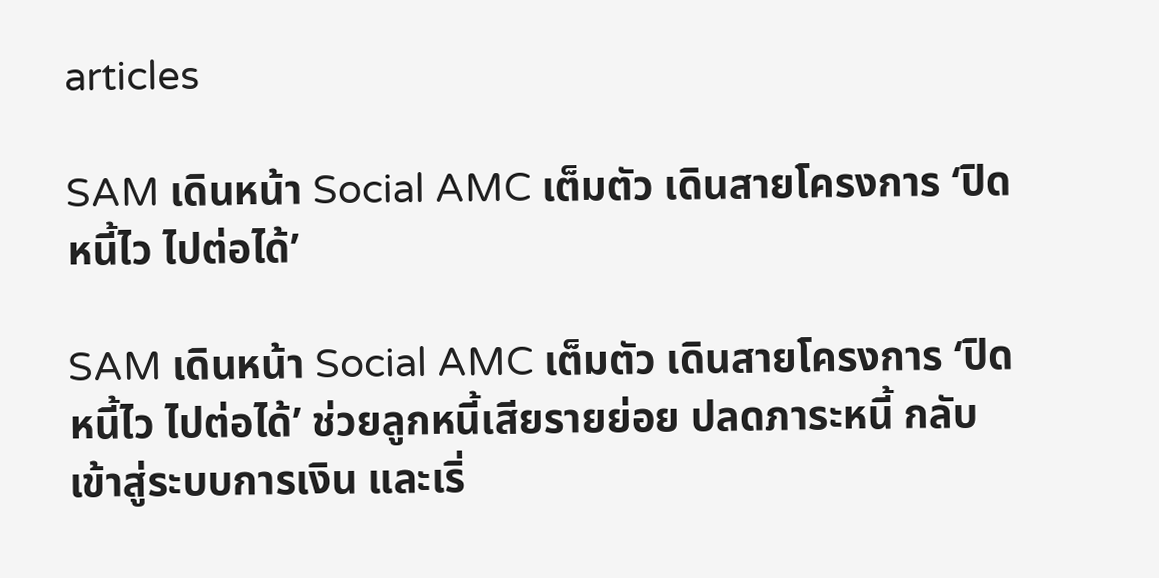articles

SAM เดินหน้า Social AMC เต็มตัว เดินสายโครงการ ‘ปิดหนี้ไว ไปต่อได้’

SAM เดินหน้า Social AMC เต็มตัว เดินสายโครงการ ‘ปิดหนี้ไว ไปต่อได้’ ช่วยลูกหนี้เสียรายย่อย ปลดภาระหนี้ กลับเข้าสู่ระบบการเงิน และเริ่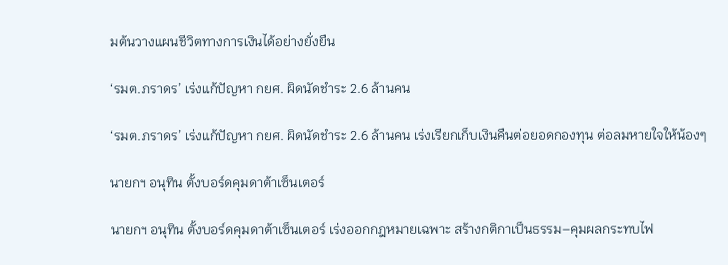มต้นวางแผนชีวิตทางการเงินได้อย่างยั่งยืน

‘รมต.ภราดร’ เร่งแก้ปัญหา กยศ. ผิดนัดชำระ 2.6 ล้านคน

‘รมต.ภราดร’ เร่งแก้ปัญหา กยศ. ผิดนัดชำระ 2.6 ล้านคน เร่งเรียกเก็บเงินคืนต่อยอดกองทุน ต่อลมหายใจให้น้องๆ

นายกฯ อนุทิน ตั้งบอร์ดคุมดาต้าเซ็นเตอร์

นายกฯ อนุทิน ตั้งบอร์ดคุมดาต้าเซ็นเตอร์ เร่งออกกฎหมายเฉพาะ สร้างกติกาเป็นธรรม–คุมผลกระทบไฟ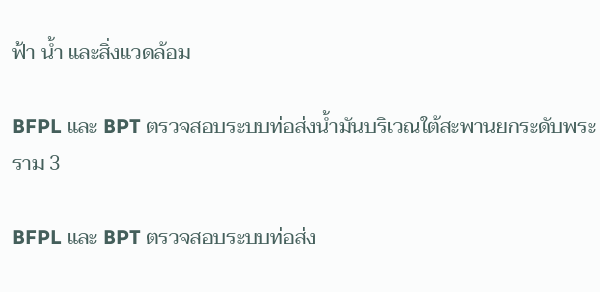ฟ้า น้ำ และสิ่งแวดล้อม

BFPL และ BPT ตรวจสอบระบบท่อส่งน้ำมันบริเวณใต้สะพานยกระดับพระราม 3

BFPL และ BPT ตรวจสอบระบบท่อส่ง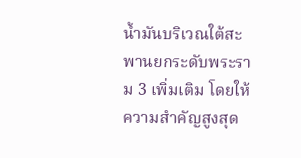น้ำมันบริเวณใต้สะพานยกระดับพระราม 3 เพิ่มเติม โดยให้ความสำคัญสูงสุด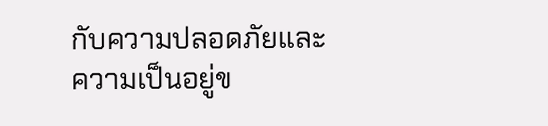กับความปลอดภัยและความเป็นอยู่ข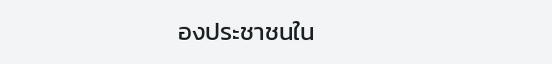องประชาชนใน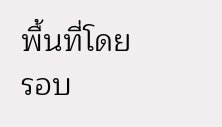พื้นที่โดยรอบ